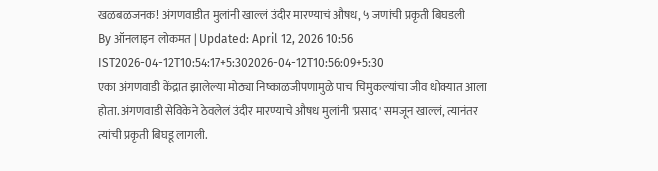खळबळजनक! अंगणवाडीत मुलांनी खाल्लं उंदीर मारण्याचं औषध, ५ जणांची प्रकृती बिघडली
By ऑनलाइन लोकमत | Updated: April 12, 2026 10:56 IST2026-04-12T10:54:17+5:302026-04-12T10:56:09+5:30
एका अंगणवाडी केंद्रात झालेल्या मोठ्या निष्काळजीपणामुळे पाच चिमुकल्यांचा जीव धोक्यात आला होता. अंगणवाडी सेविकेने ठेवलेलं उंदीर मारण्याचे औषध मुलांनी 'प्रसाद' समजून खाल्लं, त्यानंतर त्यांची प्रकृती बिघडू लागली.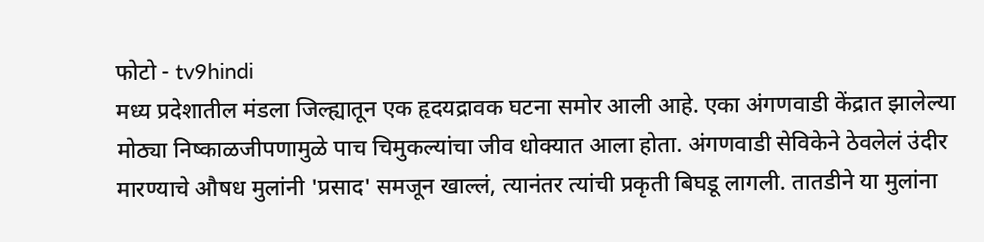फोटो - tv9hindi
मध्य प्रदेशातील मंडला जिल्ह्यातून एक हृदयद्रावक घटना समोर आली आहे. एका अंगणवाडी केंद्रात झालेल्या मोठ्या निष्काळजीपणामुळे पाच चिमुकल्यांचा जीव धोक्यात आला होता. अंगणवाडी सेविकेने ठेवलेलं उंदीर मारण्याचे औषध मुलांनी 'प्रसाद' समजून खाल्लं, त्यानंतर त्यांची प्रकृती बिघडू लागली. तातडीने या मुलांना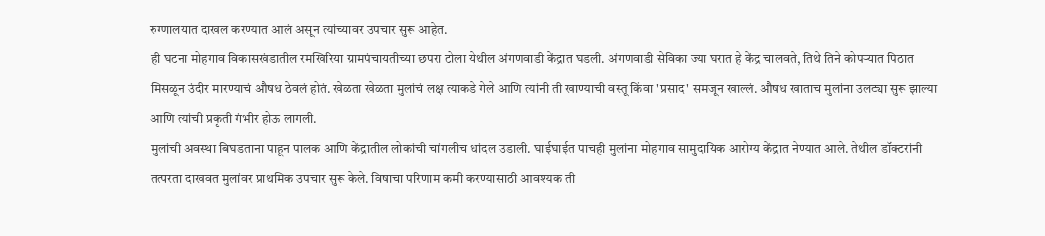रुग्णालयात दाखल करण्यात आलं असून त्यांच्यावर उपचार सुरू आहेत.
ही घटना मोहगाव विकासखंडातील रमखिरिया ग्रामपंचायतीच्या छपरा टोला येथील अंगणवाडी केंद्रात घडली. अंगणवाडी सेविका ज्या घरात हे केंद्र चालवते, तिथे तिने कोपऱ्यात पिठात मिसळून उंदीर मारण्याचं औषध ठेवलं होतं. खेळता खेळता मुलांचं लक्ष त्याकडे गेले आणि त्यांनी ती खाण्याची वस्तू किंवा 'प्रसाद' समजून खाल्लं. औषध खाताच मुलांना उलट्या सुरू झाल्या आणि त्यांची प्रकृती गंभीर होऊ लागली.
मुलांची अवस्था बिघडताना पाहून पालक आणि केंद्रातील लोकांची चांगलीच धांदल उडाली. घाईघाईत पाचही मुलांना मोहगाव सामुदायिक आरोग्य केंद्रात नेण्यात आले. तेथील डॉक्टरांनी तत्परता दाखवत मुलांवर प्राथमिक उपचार सुरू केले. विषाचा परिणाम कमी करण्यासाठी आवश्यक ती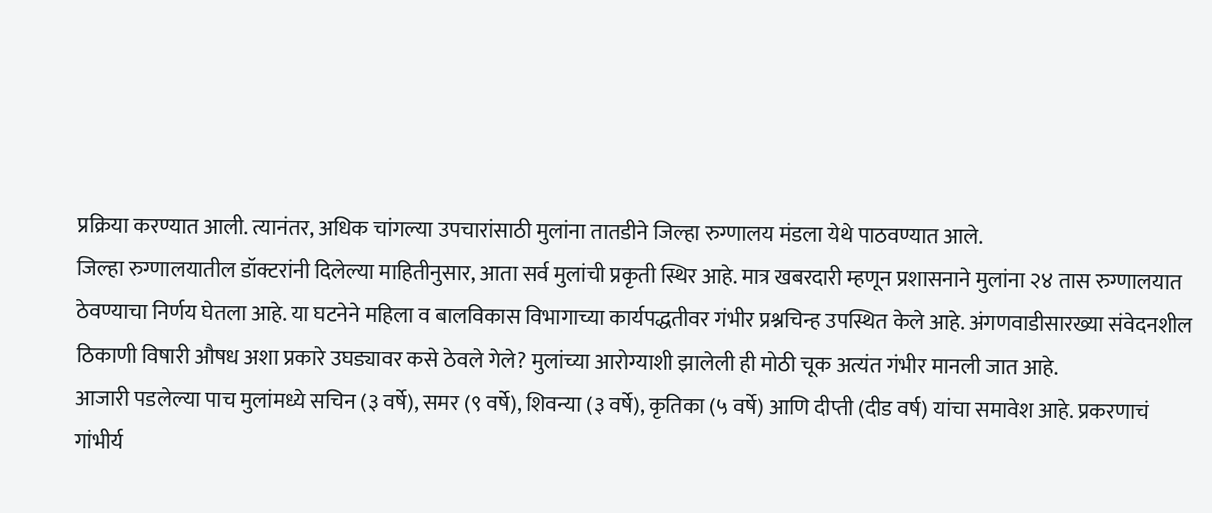प्रक्रिया करण्यात आली. त्यानंतर, अधिक चांगल्या उपचारांसाठी मुलांना तातडीने जिल्हा रुग्णालय मंडला येथे पाठवण्यात आले.
जिल्हा रुग्णालयातील डॉक्टरांनी दिलेल्या माहितीनुसार, आता सर्व मुलांची प्रकृती स्थिर आहे. मात्र खबरदारी म्हणून प्रशासनाने मुलांना २४ तास रुग्णालयात ठेवण्याचा निर्णय घेतला आहे. या घटनेने महिला व बालविकास विभागाच्या कार्यपद्धतीवर गंभीर प्रश्नचिन्ह उपस्थित केले आहे. अंगणवाडीसारख्या संवेदनशील ठिकाणी विषारी औषध अशा प्रकारे उघड्यावर कसे ठेवले गेले? मुलांच्या आरोग्याशी झालेली ही मोठी चूक अत्यंत गंभीर मानली जात आहे.
आजारी पडलेल्या पाच मुलांमध्ये सचिन (३ वर्षे), समर (९ वर्षे), शिवन्या (३ वर्षे), कृतिका (५ वर्षे) आणि दीप्ती (दीड वर्ष) यांचा समावेश आहे. प्रकरणाचं गांभीर्य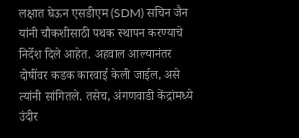लक्षात घेऊन एसडीएम (SDM) सचिन जैन यांनी चौकशीसाठी पथक स्थापन करण्याचे निर्देश दिले आहेत. अहवाल आल्यानंतर दोषींवर कडक कारवाई केली जाईल, असे त्यांनी सांगितले. तसेच, अंगणवाडी केंद्रांमध्ये उंदीर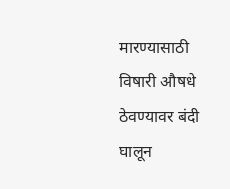मारण्यासाठी विषारी औषधे ठेवण्यावर बंदी घालून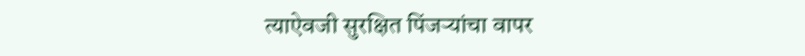त्याऐवजी सुरक्षित पिंजऱ्यांचा वापर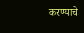करण्याचे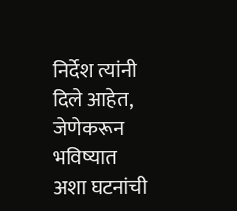निर्देश त्यांनी दिले आहेत, जेणेकरून भविष्यात अशा घटनांची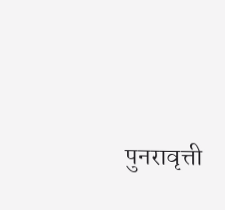पुनरावृत्ती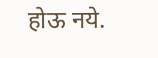होऊ नये.